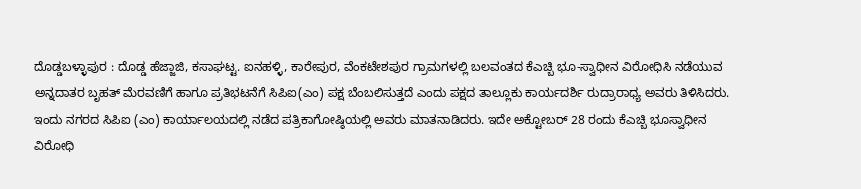ದೊಡ್ಡಬಳ್ಳಾಪುರ : ದೊಡ್ಡ ಹೆಜ್ಜಾಜಿ, ಕಸಾಘಟ್ಟ. ಐನಹಳ್ಳಿ, ಕಾರೇಪುರ, ವೆಂಕಟೇಶಪುರ ಗ್ರಾಮಗಳಲ್ಲಿ ಬಲವಂತದ ಕೆಎಚ್ಬಿ ಭೂ-ಸ್ವಾಧೀನ ವಿರೋಧಿಸಿ ನಡೆಯುವ ಅನ್ನದಾತರ ಬೃಹತ್ ಮೆರವಣಿಗೆ ಹಾಗೂ ಪ್ರತಿಭಟನೆಗೆ ಸಿಪಿಐ(ಎಂ) ಪಕ್ಷ ಬೆಂಬಲಿಸುತ್ತದೆ ಎಂದು ಪಕ್ಷದ ತಾಲ್ಲೂಕು ಕಾರ್ಯದರ್ಶಿ ರುದ್ರಾರಾಧ್ಯ ಅವರು ತಿಳಿಸಿದರು. ಇಂದು ನಗರದ ಸಿಪಿಐ (ಎಂ) ಕಾರ್ಯಾಲಯದಲ್ಲಿ ನಡೆದ ಪತ್ರಿಕಾಗೋಷ್ಠಿಯಲ್ಲಿ ಅವರು ಮಾತನಾಡಿದರು. ಇದೇ ಅಕ್ಟೋಬರ್ 28 ರಂದು ಕೆಎಚ್ಬಿ ಭೂಸ್ವಾಧೀನ ವಿರೋಧಿ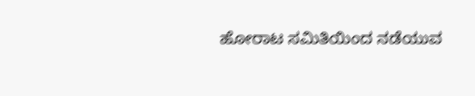ಹೋರಾಟ ಸಮಿತಿಯಿಂದ ನಡೆಯುವ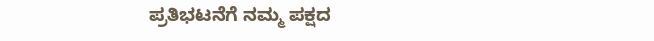ಪ್ರತಿಭಟನೆಗೆ ನಮ್ಮ ಪಕ್ಷದ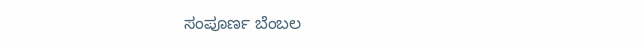ಸಂಪೂರ್ಣ ಬೆಂಬಲ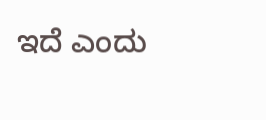ಇದೆ ಎಂದು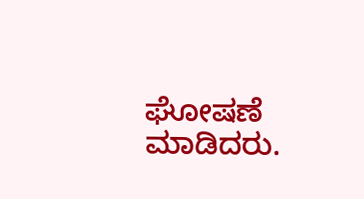ಘೋಷಣೆ ಮಾಡಿದರು.